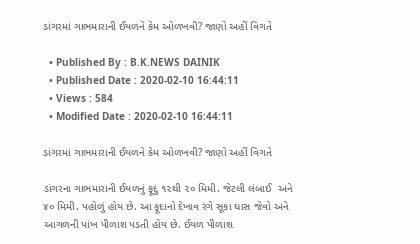ડાંગરમાં ગાભમારાની ઈયળને કેમ ઓળખવી? જાણો અહીં વિગતે

  • Published By : B.K.NEWS DAINIK
  • Published Date : 2020-02-10 16:44:11
  • Views : 584
  • Modified Date : 2020-02-10 16:44:11

ડાંગરમાં ગાભમારાની ઈયળને કેમ ઓળખવી? જાણો અહીં વિગતે

ડાંગરના ગાભમારાની ઈયળનું ફૂદું ૧૨થી ૨૦ મિમી. જેટલી લંબાઈ  અને ૪૦ મિમી. પહોળું હોય છે. આ ફૂદાનો દેખાવ રંગે સૂકા ઘાસ જેવો અને આગળની પાંખ પીળાશ પડતી હોય છે. ઈયળ પીળાશ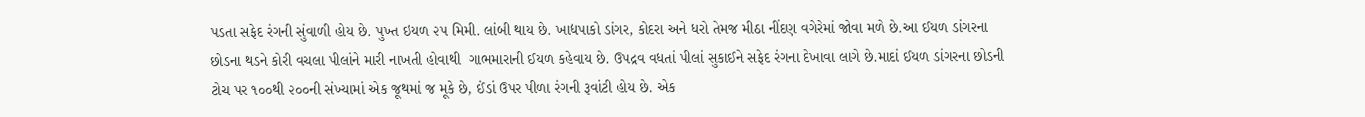પડતા સફેદ રંગની સુંવાળી હોય છે. પુખ્ત ઇયળ ૨૫ મિમી. લાંબી થાય છે. ખાદ્યપાકો ડાંગર, કોદરા અને ધરો તેમજ મીઠા નીંદણ વગેરેમાં જોવા મળે છે.આ ઈયળ ડાંગરના છોડના થડને કોરી વચલા પીલાંને મારી નાખતી હોવાથી  ગાભમારાની ઈયળ કહેવાય છે. ઉપદ્રવ વધતાં પીલાં સુકાઈને સફેદ રંગના દેખાવા લાગે છે.માદાં ઈયળ ડાંગરના છોડની ટોચ પર ૧૦૦થી ૨૦૦ની સંખ્યામાં એક જૂથમાં જ મૂકે છે, ઈંડાં ઉપર પીળા રંગની રૂવાંટી હોય છે. એક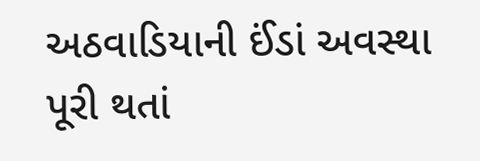અઠવાડિયાની ઈંડાં અવસ્થા પૂરી થતાં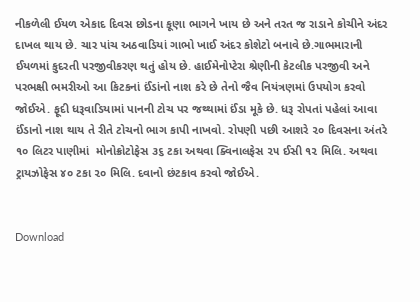નીકળેલી ઈયળ એકાદ દિવસ છોડના કૂણા ભાગને ખાય છે અને તરત જ રાડાને કોચીને અંદર દાખલ થાય છે. ચાર પાંચ અઠવાડિયાં ગાભો ખાઈ અંદર કોશેટો બનાવે છે.ગાભમારાની ઈયળમાં કુદરતી પરજીવીકરણ થતું હોય છે. હાઈમેનોપ્ટેરા શ્રેણીની કેટલીક પરજીવી અને  પરભક્ષી ભમરીઓ આ કિટકનાં ઈંડાંનો નાશ કરે છે તેનો જૈવ નિયંત્રણમાં ઉપયોગ કરવો જોઈએ. ફૂદી ધરૂવાડિયામાં પાનની ટોચ પર જથ્થામાં ઈંડા મૂકે છે. ધરૂ રોપતાં પહેલાં આવા ઈંડાનો નાશ થાય તે રીતે ટોચનો ભાગ કાપી નાખવો. રોપણી પછી આશરે ૨૦ દિવસના અંતરે ૧૦ લિટર પાણીમાં  મોનોક્રોટોફેસ ૩૬ ટકા અથવા ક્વિનાલફેસ ૨૫ ઈસી ૧૨ મિલિ. અથવા ટ્રાયઝોફેસ ૪૦ ટકા ૨૦ મિલિ. દવાનો છંટકાવ કરવો જોઈએ.


Download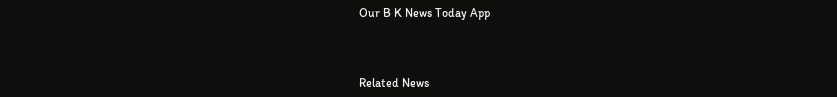Our B K News Today App



Related News